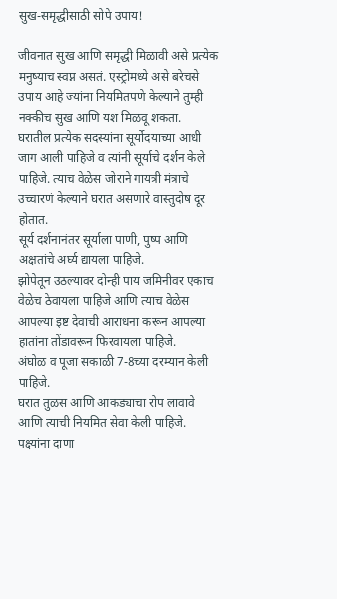सुख-समृद्धीसाठी सोपे उपाय!

जीवनात सुख आणि समृद्धी मिळावी असे प्रत्येक मनुष्याच स्वप्न असतं. एस्ट्रोमध्ये असे बरेचसे उपाय आहे ज्यांना नियमितपणे केल्याने तुम्ही नक्कीच सुख आणि यश मिळवू शकता.
घरातील प्रत्येक सदस्यांना सूर्योदयाच्या आधी जाग आली पाहिजे व त्यांनी सूर्याचे दर्शन केले पाहिजे. त्याच वेळेस जोराने गायत्री मंत्राचे उच्चारणं केल्याने घरात असणारे वास्तुदोष दूर होतात.
सूर्य दर्शनानंतर सूर्याला पाणी, पुष्प आणि अक्षतांचे अर्घ्य द्यायला पाहिजे.
झोपेतून उठल्यावर दोन्ही पाय जमिनीवर एकाच वेळेच ठेवायला पाहिजे आणि त्याच वेळेस आपल्या इष्ट देवाची आराधना करून आपल्या हातांना तोंडावरून फिरवायला पाहिजे.
अंघोळ व पूजा सकाळी 7-8च्या दरम्यान केली पाहिजे.
घरात तुळस आणि आकड्याचा रोप लावावे आणि त्याची नियमित सेवा केली पाहिजे.
पक्ष्यांना दाणा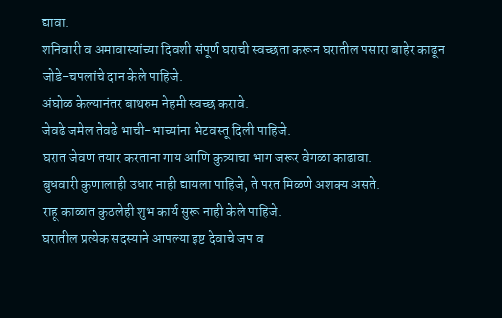द्यावा.
शनिवारी व अमावास्यांच्या दिवशी संपूर्ण घराची स्वच्छता करून घरातील पसारा बाहेर काढून जोडे-चपलांचे दान केले पाहिजे.
अंघोळ केल्यानंतर बाथरुम नेहमी स्वच्छ करावे.
जेवढे जमेल तेवढे भाची-भाच्यांना भेटवस्तू दिली पाहिजे.
घरात जेवण तयार करताना गाय आणि कुत्र्याचा भाग जरूर वेगळा काढावा.
बुधवारी कुणालाही उधार नाही द्यायला पाहिजे, ते परत मिळणे अशक्य असते.
राहू काळात कुठलेही शुभ कार्य सुरू नाही केले पाहिजे.
घरातील प्रत्येक सदस्याने आपल्या इष्ट देवाचे जप व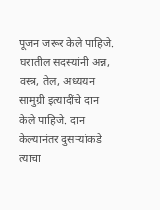पूजन जरूर केले पाहिजे.
घरातील सदस्यांनी अन्न, वस्त्र, तेल, अध्ययन सामुग्री इत्यादींचे दान केले पाहिजे. दान केल्यानंतर दुसऱ्यांकडे त्याचा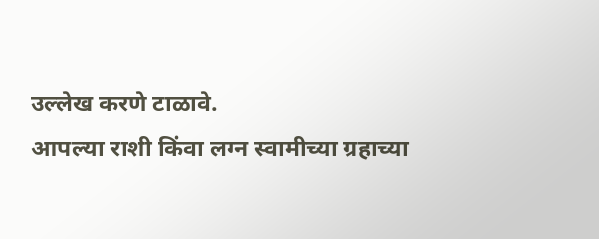उल्लेख करणे टाळावे.
आपल्या राशी किंवा लग्न स्वामीच्या ग्रहाच्या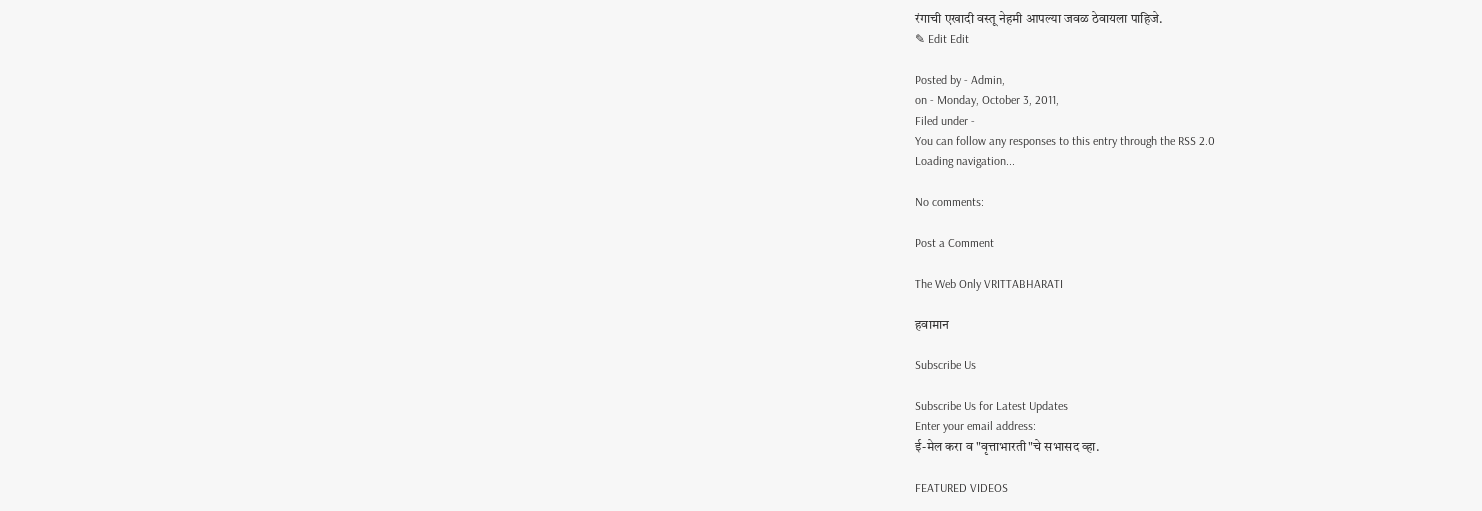रंगाची एखादी वस्तू नेहमी आपल्या जवळ ठेवायला पाहिजे.
✎ Edit Edit

Posted by - Admin,
on - Monday, October 3, 2011,
Filed under -
You can follow any responses to this entry through the RSS 2.0
Loading navigation...

No comments:

Post a Comment

The Web Only VRITTABHARATI

हवामान

Subscribe Us

Subscribe Us for Latest Updates
Enter your email address:
ई-मेल करा व "वृत्ताभारती"चे सभासद व्हा.

FEATURED VIDEOS